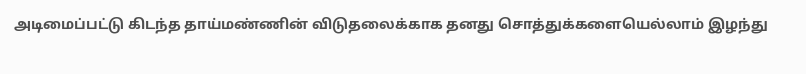அடிமைப்பட்டு கிடந்த தாய்மண்ணின் விடுதலைக்காக தனது சொத்துக்களையெல்லாம் இழந்து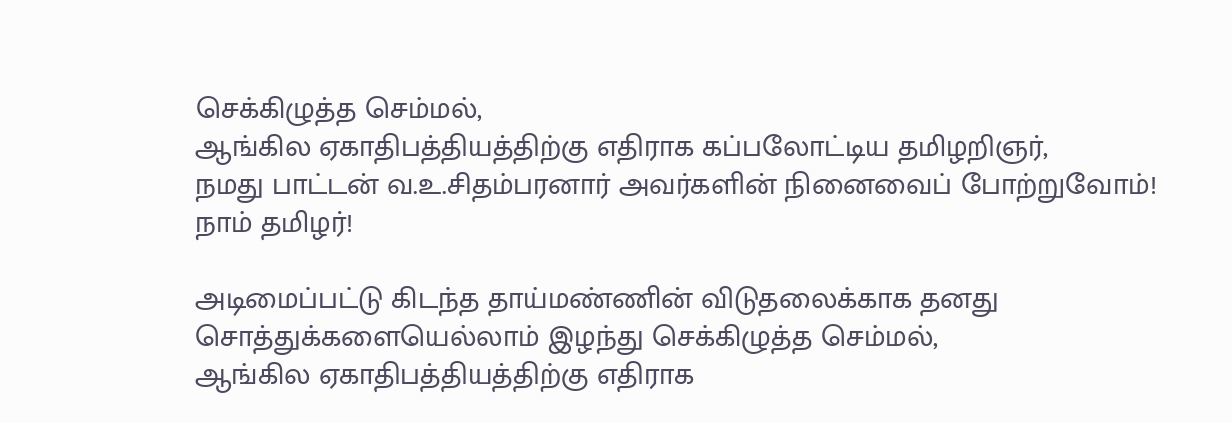செக்கிழுத்த செம்மல்,
ஆங்கில ஏகாதிபத்தியத்திற்கு எதிராக கப்பலோட்டிய தமிழறிஞர்,
நமது பாட்டன் வ.உ.சிதம்பரனார் அவர்களின் நினைவைப் போற்றுவோம்!
நாம் தமிழர்!

அடிமைப்பட்டு கிடந்த தாய்மண்ணின் விடுதலைக்காக தனது சொத்துக்களையெல்லாம் இழந்து செக்கிழுத்த செம்மல்,
ஆங்கில ஏகாதிபத்தியத்திற்கு எதிராக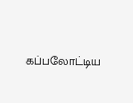கப்பலோட்டிய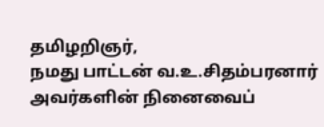தமிழறிஞர்,
நமது பாட்டன் வ.உ.சிதம்பரனார் அவர்களின் நினைவைப்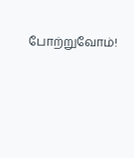போற்றுவோம்!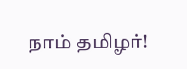நாம் தமிழர்!